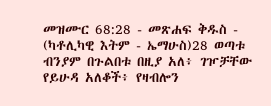መዝሙር 68:28 - መጽሐፍ ቅዱስ - (ካቶሊካዊ እትም - ኤማሁስ)28 ወጣቱ ብንያም በጉልበቱ በዚያ አለ፥ ገዦቻቸው የይሁዳ አለቆች፥ የዛብሎን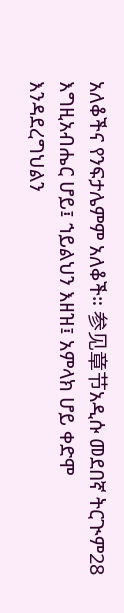አለቆችና የንፍታሌምም አለቆች። 参见章节አዲሱ መደበኛ ትርጒም28 እግዚአብሔር ሆይ፤ ኀይልህን እዘዝ፤ አምላክ ሆይ ቀድሞ እንዳደረግህልን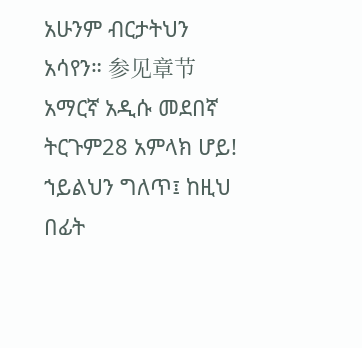አሁንም ብርታትህን አሳየን። 参见章节አማርኛ አዲሱ መደበኛ ትርጉም28 አምላክ ሆይ! ኀይልህን ግለጥ፤ ከዚህ በፊት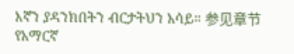እኛን ያዳንክበትን ብርታትህን አሳይ። 参见章节የአማርኛ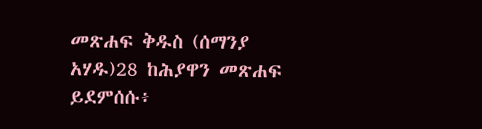መጽሐፍ ቅዱስ (ሰማንያ አሃዱ)28 ከሕያዋን መጽሐፍ ይደምሰሱ፥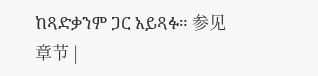ከጻድቃንም ጋር አይጻፉ። 参见章节 |